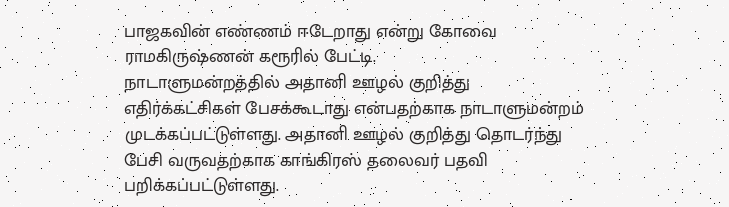பாஜகவின் எண்ணம் ஈடேறாது என்று கோவை ராமகிருஷ்ணன் கரூரில் பேட்டி.
நாடாளுமன்றத்தில் அதானி ஊழல் குறித்து எதிர்க்கட்சிகள் பேசக்கூடாது என்பதற்காக நாடாளுமன்றம் முடக்கப்பட்டுள்ளது. அதானி ஊழல் குறித்து தொடர்ந்து பேசி வருவதற்காக காங்கிரஸ் தலைவர் பதவி பறிக்கப்பட்டுள்ளது.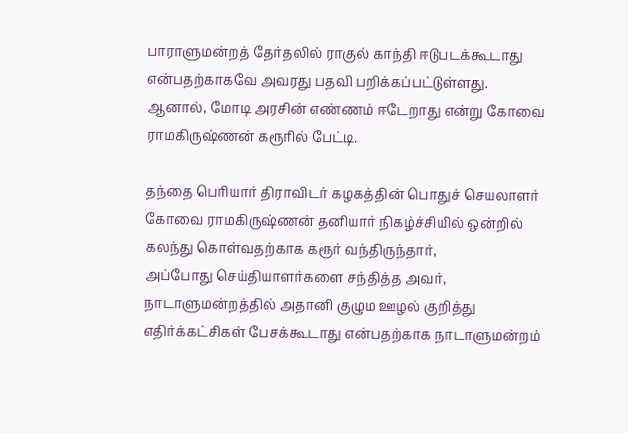பாராளுமன்றத் தேர்தலில் ராகுல் காந்தி ஈடுபடக்கூடாது என்பதற்காகவே அவரது பதவி பறிக்கப்பட்டுள்ளது. ஆனால், மோடி அரசின் எண்ணம் ஈடேறாது என்று கோவை ராமகிருஷ்ணன் கரூரில் பேட்டி.

தந்தை பெரியார் திராவிடர் கழகத்தின் பொதுச் செயலாளர் கோவை ராமகிருஷ்ணன் தனியார் நிகழ்ச்சியில் ஒன்றில் கலந்து கொள்வதற்காக கரூர் வந்திருந்தார்,
அப்போது செய்தியாளர்களை சந்தித்த அவர்,
நாடாளுமன்றத்தில் அதானி குழும ஊழல் குறித்து எதிர்க்கட்சிகள் பேசக்கூடாது என்பதற்காக நாடாளுமன்றம்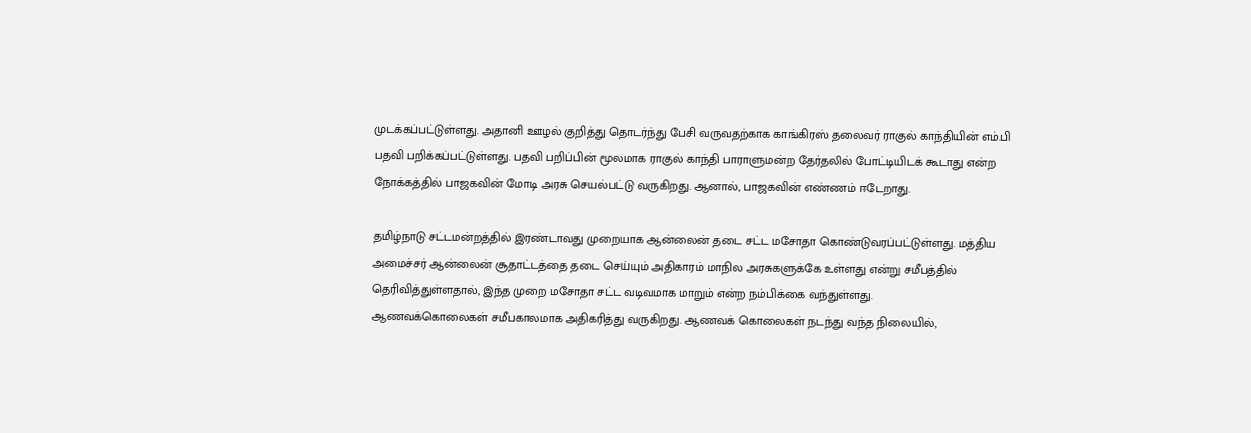முடக்கப்பட்டுள்ளது. அதானி ஊழல் குறித்து தொடர்ந்து பேசி வருவதற்காக காங்கிரஸ் தலைவர் ராகுல் காந்தியின் எம்.பி பதவி பறிக்கப்பட்டுள்ளது. பதவி பறிப்பின் மூலமாக ராகுல் காந்தி பாராளுமன்ற தேர்தலில் போட்டியிடக் கூடாது என்ற நோக்கத்தில் பாஜகவின் மோடி அரசு செயல்பட்டு வருகிறது. ஆனால், பாஜகவின் எண்ணம் ஈடேறாது.

தமிழ்நாடு சட்டமன்றத்தில் இரண்டாவது முறையாக ஆன்லைன் தடை சட்ட மசோதா கொண்டுவரப்பட்டுள்ளது. மத்திய அமைச்சர் ஆன்லைன் சூதாட்டத்தை தடை செய்யும் அதிகாரம் மாநில அரசுகளுக்கே உள்ளது என்று சமீபத்தில் தெரிவித்துள்ளதால், இந்த முறை மசோதா சட்ட வடிவமாக மாறும் என்ற நம்பிக்கை வந்துள்ளது.
ஆணவக்கொலைகள் சமீபகாலமாக அதிகரித்து வருகிறது. ஆணவக் கொலைகள் நடந்து வந்த நிலையில்,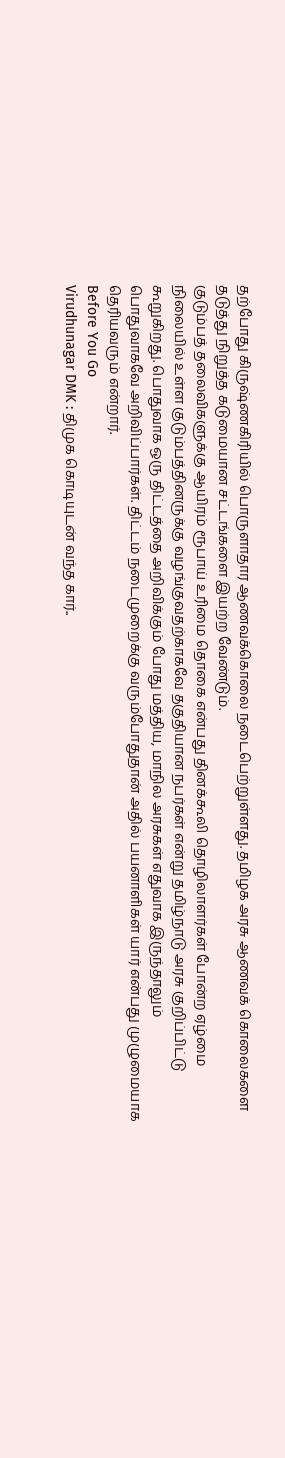தற்போது கிருஷ்ணகிரியில் பொருளாதார ஆணவக்கொலை நடைபெற்றுள்ளது. தமிழக அரசு ஆணவக் கொலைகளை தடுத்து நிறுத்த கடுமையான சட்டங்களை இயற்ற வேண்டும்.
குடும்பத் தலைவிகளுக்கு ஆயிரம் ரூபாய் உரிமை தொகை என்பது தினக்கூலி தொழிலாளர்கள் போன்ற ஏழ்மை நிலையில் உள்ள குடும்பத்தினருக்கு வழங்குவதற்காகவே தகுதியான நபர்கள் என்று தமிழ்நாடு அரசு குறிப்பிட்டு கூறுகிறது. பொதுவாக ஒரு திட்டத்தை அறிவிக்கும் போது மத்திய, மாநில அரசுகள் எதுவாக இருந்தாலும் பொதுவாகவே அறிவிப்பார்கள். திட்டம் நடைமுறைக்கு வரும்போதுதான் அதில் பயனாளிகள் யார் என்பது முழுமையாக தெரியவரும் என்றார்.
Before You Go
Virudhunagar DMK : திமுக கொடியுடன் வந்த கார்..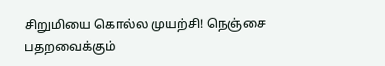சிறுமியை கொல்ல முயற்சி! நெஞ்சை பதறவைக்கும்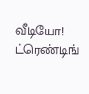வீடியோ!
ட்ரெண்டிங்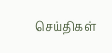செய்திகள்